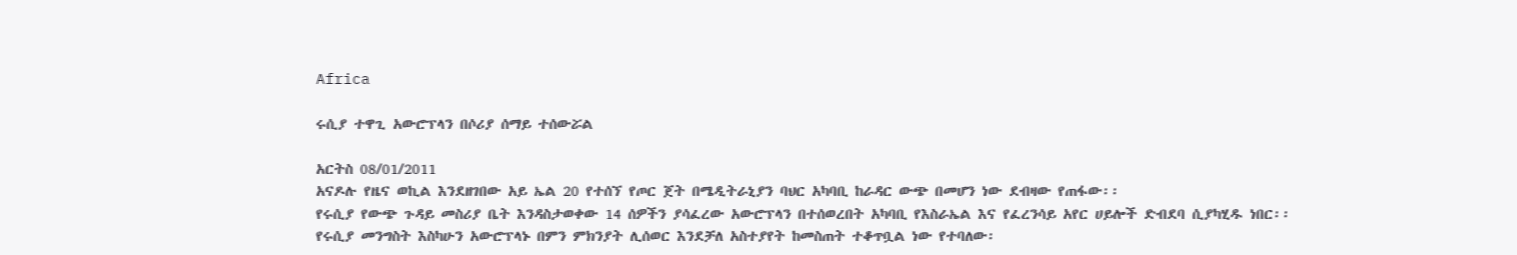Africa

ሩሲያ ተዋጊ አውሮፕላን በሶሪያ ሰማይ ተሰውሯል

አርትስ 08/01/2011
አናዶሉ የዜና ወኪል እንደዘገበው አይ ኤል 20 የተሰኘ የጦር ጀት በሜዲትራኒያን ባህር አካባቢ ከራዳር ውጭ በመሆን ነው ደብዛው የጠፋው፡፡
የሩሲያ የውጭ ጉዳይ መስሪያ ቤት እንዳስታወቀው 14 ሰዎችን ያሳፈረው አውሮፕላን በተሰወረበት አካባቢ የእስራኤል እና የፈረንሳይ አየር ሀይሎች ድብደባ ሲያካሂዱ ነበር፡፡
የሩሲያ መንግስት እስካሁን አውሮፕላኑ በምን ምክንያት ሊሰወር እንደቻለ አስተያየት ከመስጠት ተቆጥቧል ነው የተባለው፡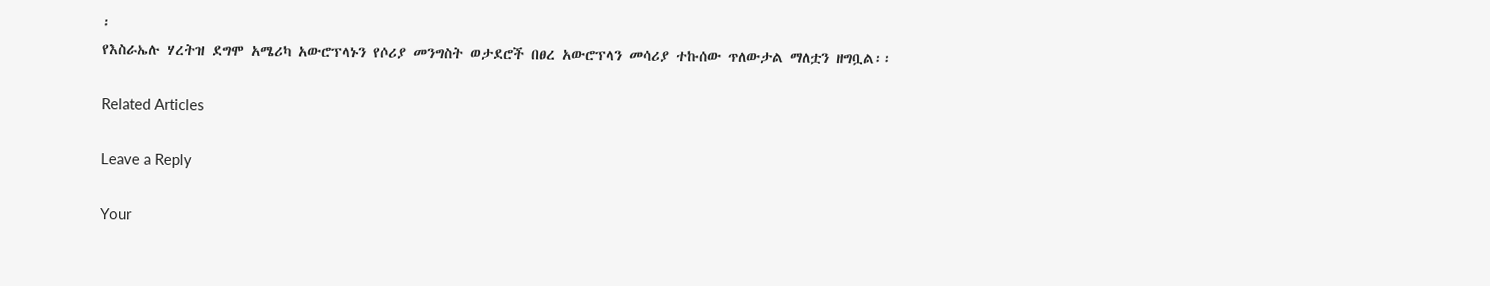፡
የእስራኤሉ ሃረትዝ ደግሞ አሜሪካ አውሮፕላኑን የሶሪያ መንግስት ወታደሮች በፀረ አውሮፕላን መሳሪያ ተኩሰው ጥለውታል ማለቷን ዘግቧል፡፡

Related Articles

Leave a Reply

Your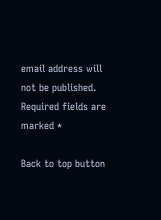email address will not be published. Required fields are marked *

Back to top button